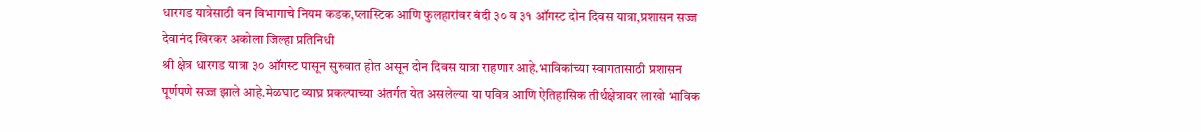धारगड यात्रेसाठी वन विभागाचे नियम कडक,प्लास्टिक आणि फुलहारांवर बंदी ३० व ३१ ऑगस्ट दोन दिवस यात्रा,प्रशासन सज्ज
देवानंद खिरकर अकोला जिल्हा प्रतिनिधी
श्री क्षेत्र धारगड यात्रा ३० ऑगस्ट पासून सुरुवात होत असून दोन दिवस यात्रा राहणार आहे.भाविकांच्या स्वागतासाठी प्रशासन पूर्णपणे सज्ज झाले आहे.मेळघाट व्याघ्र प्रकल्पाच्या अंतर्गत येत असलेल्या या पवित्र आणि ऐतिहासिक तीर्थक्षेत्रावर लाखो भाविक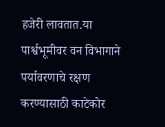हजेरी लावतात.या पार्श्वभूमीवर वन विभागाने पर्यावरणाचे रक्षण करण्यासाठी काटेकोर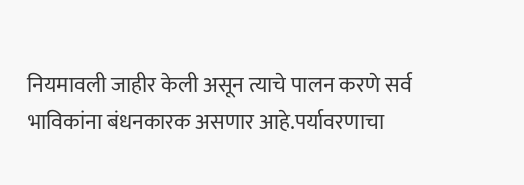नियमावली जाहीर केली असून त्याचे पालन करणे सर्व भाविकांना बंधनकारक असणार आहे.पर्यावरणाचा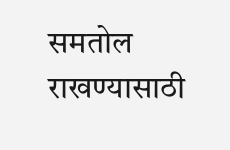समतोल राखण्यासाठी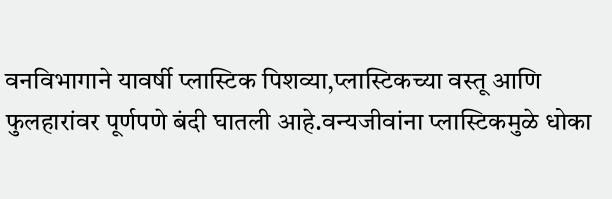वनविभागाने यावर्षी प्लास्टिक पिशव्या,प्लास्टिकच्या वस्तू आणि फुलहारांवर पूर्णपणे बंदी घातली आहे.वन्यजीवांना प्लास्टिकमुळे धोका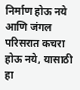निर्माण होऊ नये आणि जंगल परिसरात कचरा होऊ नये, यासाठी हा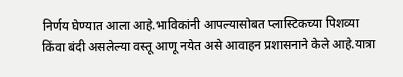निर्णय घेण्यात आला आहे.भाविकांनी आपल्यासोबत प्लास्टिकच्या पिशव्या किंवा बंदी असलेल्या वस्तू आणू नयेत असे आवाहन प्रशासनाने केले आहे.यात्रा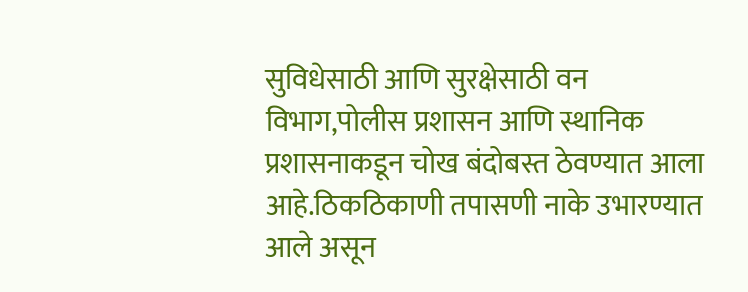सुविधेसाठी आणि सुरक्षेसाठी वन विभाग,पोलीस प्रशासन आणि स्थानिक प्रशासनाकडून चोख बंदोबस्त ठेवण्यात आला आहे.ठिकठिकाणी तपासणी नाके उभारण्यात आले असून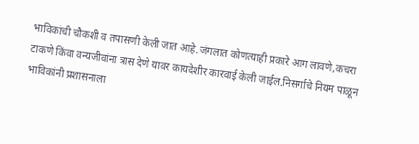भाविकांची चौकशी व तपासणी केली जात आहे.जंगलात कोणत्याही प्रकारे आग लावणे,कचरा टाकणे किंवा वन्यजीवांना त्रास देणे यावर कायदेशीर कारवाई केली जाईल.निसर्गाचे नियम पाळून भाविकांनी प्रशासनाला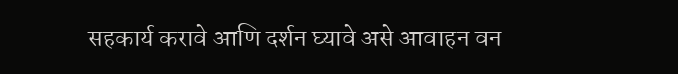सहकार्य करावे आणि दर्शन घ्यावे असे आवाहन वन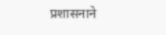प्रशासनाने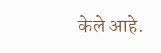केले आहे.